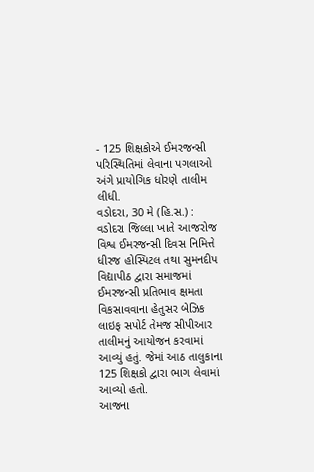- 125 શિક્ષકોએ ઈમરજન્સી પરિસ્થિતિમાં લેવાના પગલાઓ અંગે પ્રાયોગિક ધોરણે તાલીમ લીધી.
વડોદરા, 30 મે (હિ.સ.) : વડોદરા જિલ્લા ખાતે આજરોજ વિશ્વ ઈમરજન્સી દિવસ નિમિત્તે ધીરજ હોસ્પિટલ તથા સુમનદીપ વિદ્યાપીઠ દ્વારા સમાજમાં ઈમરજન્સી પ્રતિભાવ ક્ષમતા વિકસાવવાના હેતુસર બેઝિક લાઇફ સપોર્ટ તેમજ સીપીઆર તાલીમનું આયોજન કરવામાં આવ્યું હતું. જેમાં આઠ તાલુકાના 125 શિક્ષકો દ્વારા ભાગ લેવામાં આવ્યો હતો.
આજના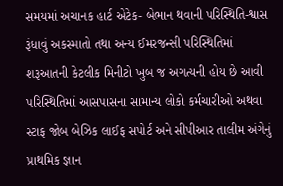સમયમાં અચાનક હાર્ટ એટેક- બેભાન થવાની પરિસ્થિતિ-શ્વાસ રૂંધાવું અકસ્માતો તથા અન્ય ઈમરજન્સી પરિસ્થિતિમાં શરૂઆતની કેટલીક મિનીટો ખુબ જ અગત્યની હોય છે આવી પરિસ્થિતિમાં આસપાસના સામાન્ય લોકો કર્મચારીઓ અથવા સ્ટાફ જોબ બેઝિક લાઈફ સપોર્ટ અને સીપીઆર તાલીમ અંગેનું પ્રાથમિક જ્ઞાન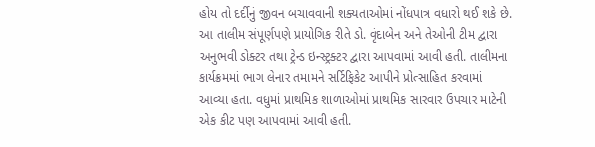હોય તો દર્દીનું જીવન બચાવવાની શક્યતાઓમાં નોંધપાત્ર વધારો થઈ શકે છે.
આ તાલીમ સંપૂર્ણપણે પ્રાયોગિક રીતે ડો. વૃંદાબેન અને તેઓની ટીમ દ્વારા અનુભવી ડોક્ટર તથા ટ્રેન્ડ ઇન્સ્ટ્રક્ટર દ્વારા આપવામાં આવી હતી. તાલીમના કાર્યક્રમમાં ભાગ લેનાર તમામને સર્ટિફિકેટ આપીને પ્રોત્સાહિત કરવામાં આવ્યા હતા. વધુમાં પ્રાથમિક શાળાઓમાં પ્રાથમિક સારવાર ઉપચાર માટેની એક કીટ પણ આપવામાં આવી હતી.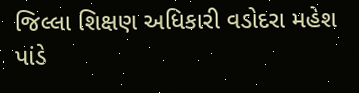જિલ્લા શિક્ષણ અધિકારી વડોદરા મહેશ પાંડે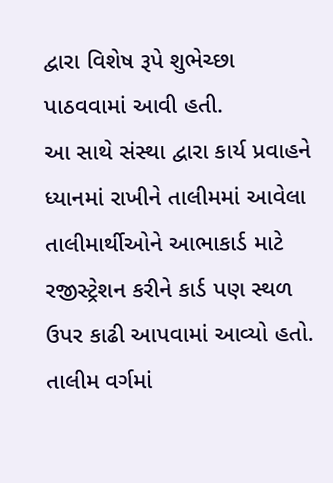દ્વારા વિશેષ રૂપે શુભેચ્છા પાઠવવામાં આવી હતી.
આ સાથે સંસ્થા દ્વારા કાર્ય પ્રવાહને ધ્યાનમાં રાખીને તાલીમમાં આવેલા તાલીમાર્થીઓને આભાકાર્ડ માટે રજીસ્ટ્રેશન કરીને કાર્ડ પણ સ્થળ ઉપર કાઢી આપવામાં આવ્યો હતો. તાલીમ વર્ગમાં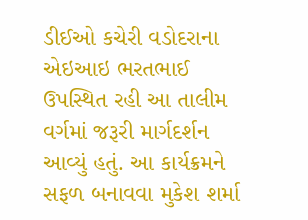ડીઈઓ કચેરી વડોદરાના એઇઆઇ ભરતભાઈ ઉપસ્થિત રહી આ તાલીમ વર્ગમાં જરૂરી માર્ગદર્શન આવ્યું હતું. આ કાર્યક્રમને સફળ બનાવવા મુકેશ શર્મા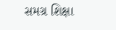સમગ્ર શિક્ષા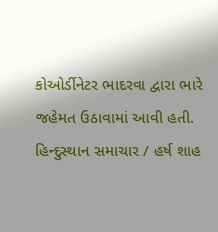કોઓર્ડીનેટર ભાદરવા દ્વારા ભારે જહેમત ઉઠાવામાં આવી હતી.
હિન્દુસ્થાન સમાચાર / હર્ષ શાહ